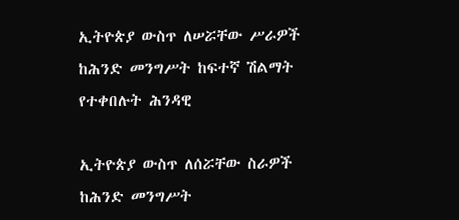ኢትዮጵያ ውስጥ ለሠሯቸው ሥራዎች ከሕንድ መንግሥት ከፍተኛ ሽልማት የተቀበሉት ሕንዳዊ

ኢትዮጵያ ውስጥ ለሰሯቸው ስራዎች ከሕንድ መንግሥት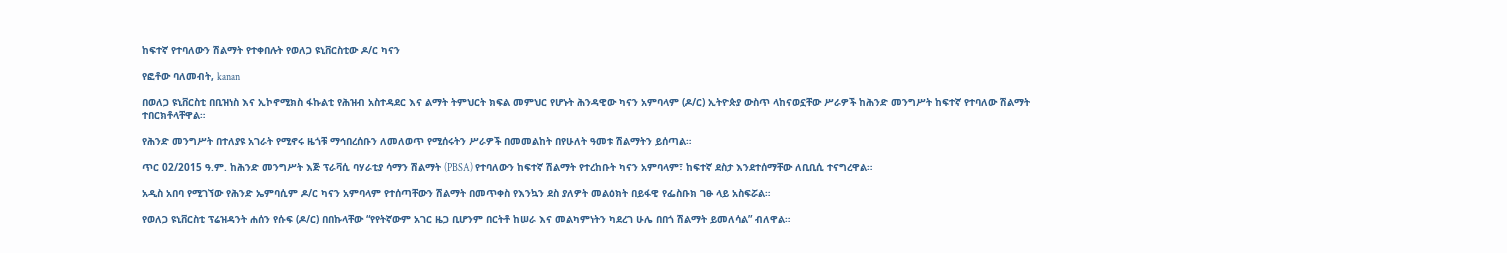ከፍተኛ የተባለውን ሽልማት የተቀበሉት የወለጋ ዩኒቨርስቲው ዶ/ር ካናን

የፎቶው ባለመብት, kanan

በወለጋ ዩኒቨርስቲ በቢዝነስ እና ኢኮኖሚክስ ፋኩልቲ የሕዝብ አስተዳደር እና ልማት ትምህርት ክፍል መምህር የሆኑት ሕንዳዊው ካናን አምባላም (ዶ/ር) ኢትዮጵያ ውስጥ ላከናወኗቸው ሥራዎች ከሕንድ መንግሥት ከፍተኛ የተባለው ሽልማት ተበርክቶላቸዋል።

የሕንድ መንግሥት በተለያዩ አገራት የሚኖሩ ዜጎቹ ማኅበረሰቡን ለመለወጥ የሚሰሩትን ሥራዎች በመመልከት በየሁለት ዓመቱ ሽልማትን ይሰጣል።

ጥር 02/2015 ዓ.ም. ከሕንድ መንግሥት እጅ ፕራቫሲ ባሃራቲያ ሳማን ሽልማት (PBSA) የተባለውን ከፍተኛ ሽልማት የተረከቡት ካናን አምባላም፣ ከፍተኛ ደስታ እንደተሰማቸው ለቢቢሲ ተናግረዋል።

አዲስ አበባ የሚገኘው የሕንድ ኤምባሲም ዶ/ር ካናን አምባላም የተሰጣቸውን ሽልማት በመጥቀስ የእንኳን ደስ ያለዎት መልዕክት በይፋዊ የፌስቡክ ገፁ ላይ አስፍሯል።

የወለጋ ዩኒቨርስቲ ፕሬዝዳንት ሐሰን የሱፍ (ዶ/ር) በበኩላቸው “የየትኛውም አገር ዜጋ ቢሆንም በርትቶ ከሠራ እና መልካምነትን ካደረገ ሁሌ በበጎ ሽልማት ይመለሳል” ብለዋል።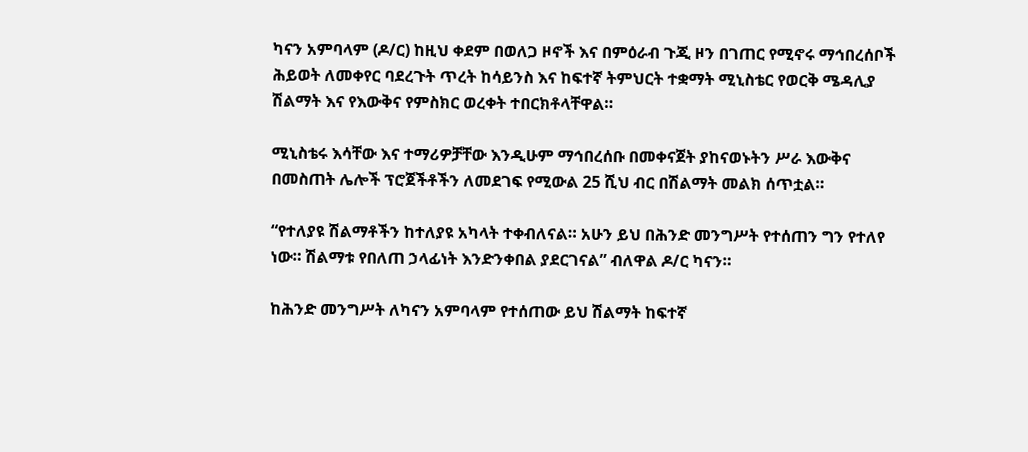ካናን አምባላም (ዶ/ር) ከዚህ ቀደም በወለጋ ዞኖች እና በምዕራብ ጉጂ ዞን በገጠር የሚኖሩ ማኅበረሰቦች ሕይወት ለመቀየር ባደረጉት ጥረት ከሳይንስ እና ከፍተኛ ትምህርት ተቋማት ሚኒስቴር የወርቅ ሜዳሊያ ሽልማት እና የእውቅና የምስክር ወረቀት ተበርክቶላቸዋል።

ሚኒስቴሩ እሳቸው እና ተማሪዎቻቸው እንዲሁም ማኅበረሰቡ በመቀናጀት ያከናወኑትን ሥራ እውቅና በመስጠት ሌሎች ፕሮጀችቶችን ለመደገፍ የሚውል 25 ሺህ ብር በሽልማት መልክ ሰጥቷል።

“የተለያዩ ሽልማቶችን ከተለያዩ አካላት ተቀብለናል። አሁን ይህ በሕንድ መንግሥት የተሰጠን ግን የተለየ ነው። ሽልማቱ የበለጠ ኃላፊነት እንድንቀበል ያደርገናል” ብለዋል ዶ/ር ካናን።

ከሕንድ መንግሥት ለካናን አምባላም የተሰጠው ይህ ሽልማት ከፍተኛ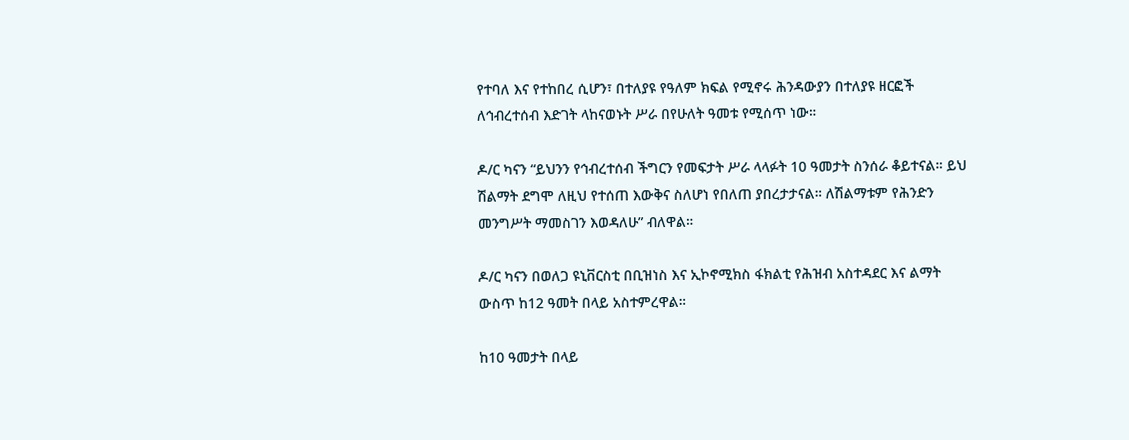የተባለ እና የተከበረ ሲሆን፣ በተለያዩ የዓለም ክፍል የሚኖሩ ሕንዳውያን በተለያዩ ዘርፎች ለኅብረተሰብ እድገት ላከናወኑት ሥራ በየሁለት ዓመቱ የሚሰጥ ነው።

ዶ/ር ካናን “ይህንን የኅብረተሰብ ችግርን የመፍታት ሥራ ላላፉት 10 ዓመታት ስንሰራ ቆይተናል። ይህ ሽልማት ደግሞ ለዚህ የተሰጠ እውቅና ስለሆነ የበለጠ ያበረታታናል። ለሽልማቱም የሕንድን መንግሥት ማመስገን እወዳለሁ” ብለዋል።

ዶ/ር ካናን በወለጋ ዩኒቨርስቲ በቢዝነስ እና ኢኮኖሚክስ ፋክልቲ የሕዝብ አስተዳደር እና ልማት ውስጥ ከ12 ዓመት በላይ አስተምረዋል።

ከ10 ዓመታት በላይ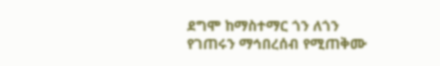ደግሞ ከማስተማር ጎን ለጎን የገጠሩን ማኅበረሰብ የሚጠቅሙ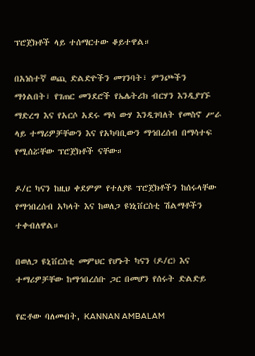ፕሮጀክቶች ላይ ተሰማርተው ቆይተዋል።

በአነስተኛ ወጪ ድልድዮችን መገንባት፣ ምንጮችን ማጎልበት፣ የገጠር መንደሮች የኤሌትሪክ ብርሃን እንዲያገኙ ማድረግ እና የአርሶ አደሩ ማሳ ውሃ እንዲገባለት የመስኖ ሥራ ላይ ተማሪዎቻቸውን እና የአካባቢውን ማኅበረሰብ በማሳተፍ የሚሰሯቸው ፕሮጀክቶች ናቸው።

ዶ/ር ካናን ከዚህ ቀደምም የተለያዩ ፕሮጀክቶችን ከሰሩላቸው የማኅበረሰብ አካላት እና ከወለጋ ዩነኒቨርስቲ ሽልማቶችን ተቀብለዋል።

በወለጋ ዩኒቨርስቲ መምህር የሆኑት ካናን (ዶ/ር) እና ተማሪዎቻቸው ከማኅበረሰቡ ጋር በመሆን የሰሩት ድልድይ

የፎቶው ባለመብት, KANNAN AMBALAM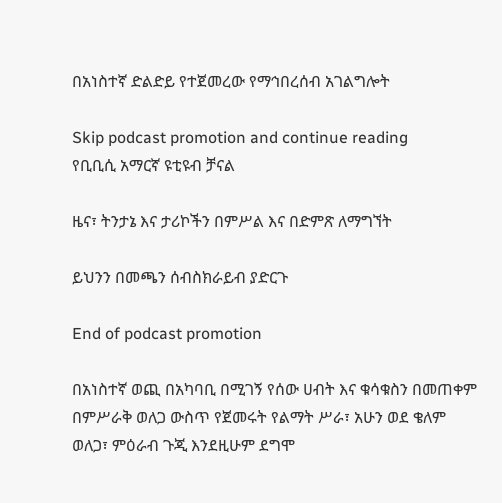በአነስተኛ ድልድይ የተጀመረው የማኅበረሰብ አገልግሎት

Skip podcast promotion and continue reading
የቢቢሲ አማርኛ ዩቲዩብ ቻናል

ዜና፣ ትንታኔ እና ታሪኮችን በምሥል እና በድምጽ ለማግኘት

ይህንን በመጫን ሰብስክራይብ ያድርጉ

End of podcast promotion

በአነስተኛ ወጪ በአካባቢ በሚገኝ የሰው ሀብት እና ቁሳቁስን በመጠቀም በምሥራቅ ወለጋ ውስጥ የጀመሩት የልማት ሥራ፣ አሁን ወደ ቄለም ወለጋ፣ ምዕራብ ጉጂ እንደዚሁም ደግሞ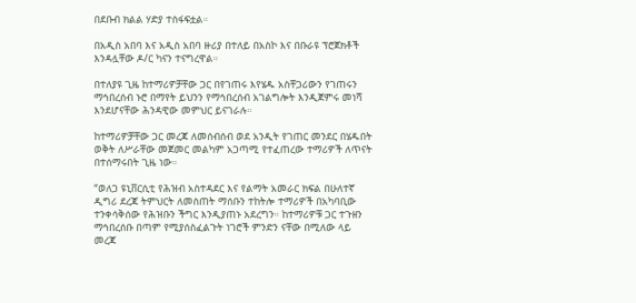በደቡብ ክልል ሃድያ ተስፋፍቷል።

በአዲስ አበባ እና አዲስ አበባ ዙሪያ በተለይ በአስኮ እና በቡራዩ ፕሮጀክቶች እንዳሏቸው ዶ/ር ካናን ተናግረዋል።

በተለያዩ ጊዜ ከተማሪዎቻቸው ጋር በየገጠሩ እየሄዱ አስቸጋሪውን የገጠሩን ማኅበረሰብ ኑሮ በማየት ይህንን የማኅበረሰብ አገልግሎት እንዲጀምሩ መነሻ እንደሆናቸው ሕንዳዊው መምህር ይናገራሉ።

ከተማሪዎቻቸው ጋር መረጃ ለመሰብሰብ ወደ አንዲት የገጠር መንደር በሄዱበት ወቅት ለሥራቸው መጀመር መልካም አጋጣሚ የተፈጠረው ተማሪዎች ለጥናት በተሰማሩበት ጊዜ ነው።

“ወለጋ ዩኒቨርሲቲ የሕዝብ አስተዳደር እና የልማት አመራር ክፍል በሁለተኛ ዲግሪ ደረጃ ትምህርት ለመስጠት ማሰቡን ተከትሎ ተማሪዎች በአካባቢው ተንቀሳቅሰው የሕዝቡን ችግር እንዲያጠኑ አደረግን። ከተማሪዎቹ ጋር ተጉዘን ማኅበረሰቡ በጣም የሚያሰስፈልጉት ነገሮች ምንድን ናቸው በሚለው ላይ መረጃ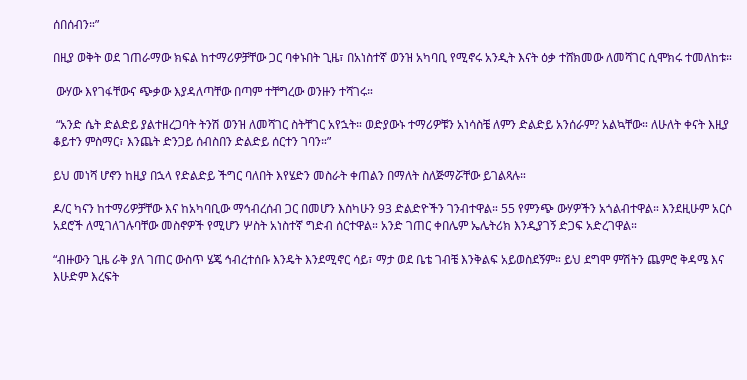ሰበሰብን።”

በዚያ ወቅት ወደ ገጠራማው ክፍል ከተማሪዎቻቸው ጋር ባቀኑበት ጊዜ፣ በአነስተኛ ወንዝ አካባቢ የሚኖሩ አንዲት እናት ዕቃ ተሸክመው ለመሻገር ሲሞክሩ ተመለከቱ።

 ውሃው እየገፋቸውና ጭቃው እያዳለጣቸው በጣም ተቸግረው ወንዙን ተሻገሩ።

 “አንድ ሴት ድልድይ ያልተዘረጋባት ትንሽ ወንዝ ለመሻገር ስትቸገር አየኋት። ወድያውኑ ተማሪዎቹን አነሳስቼ ለምን ድልድይ አንሰራም? አልኳቸው። ለሁለት ቀናት እዚያ ቆይተን ምስማር፣ እንጨት ድንጋይ ሰብስበን ድልድይ ሰርተን ገባን።”

ይህ መነሻ ሆኖን ከዚያ በኋላ የድልድይ ችግር ባለበት እየሄድን መስራት ቀጠልን በማለት ስለጅማሯቸው ይገልጻሉ።

ዶ/ር ካናን ከተማሪዎቻቸው እና ከአካባቢው ማኅብረሰብ ጋር በመሆን እስካሁን 93 ድልድዮችን ገንብተዋል። 55 የምንጭ ውሃዎችን አጎልብተዋል። እንደዚሁም አርሶ አደሮች ለሚገለገሉባቸው መስኖዎች የሚሆን ሦስት አነስተኛ ግድብ ሰርተዋል። አንድ ገጠር ቀበሌም ኤሌትሪክ እንዲያገኝ ድጋፍ አድረገዋል።

“ብዙውን ጊዜ ራቅ ያለ ገጠር ውስጥ ሄጄ ኅብረተሰቡ እንዴት እንደሚኖር ሳይ፣ ማታ ወደ ቤቴ ገብቼ እንቅልፍ አይወስደኝም። ይህ ደግሞ ምሽትን ጨምሮ ቅዳሜ እና እሁድም እረፍት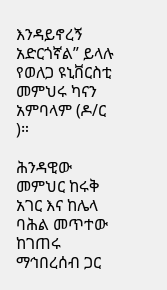እንዳይኖረኝ አድርጎኛል” ይላሉ የወለጋ ዩኒቨርስቲ መምህሩ ካናን አምባላም (ዶ/ር )።

ሕንዳዊው መምህር ከሩቅ አገር እና ከሌላ ባሕል መጥተው ከገጠሩ ማኅበረሰብ ጋር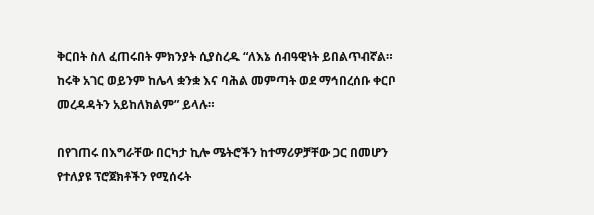ቅርበት ስለ ፈጠሩበት ምክንያት ሲያስረዱ “ለእኔ ሰብዓዊነት ይበልጥብኛል። ከሩቅ አገር ወይንም ከሌላ ቋንቋ እና ባሕል መምጣት ወደ ማኅበረሰቡ ቀርቦ መረዳዳትን አይከለክልም” ይላሉ።

በየገጠሩ በእግራቸው በርካታ ኪሎ ሜትሮችን ከተማሪዎቻቸው ጋር በመሆን የተለያዩ ፕሮጀክቶችን የሚሰሩት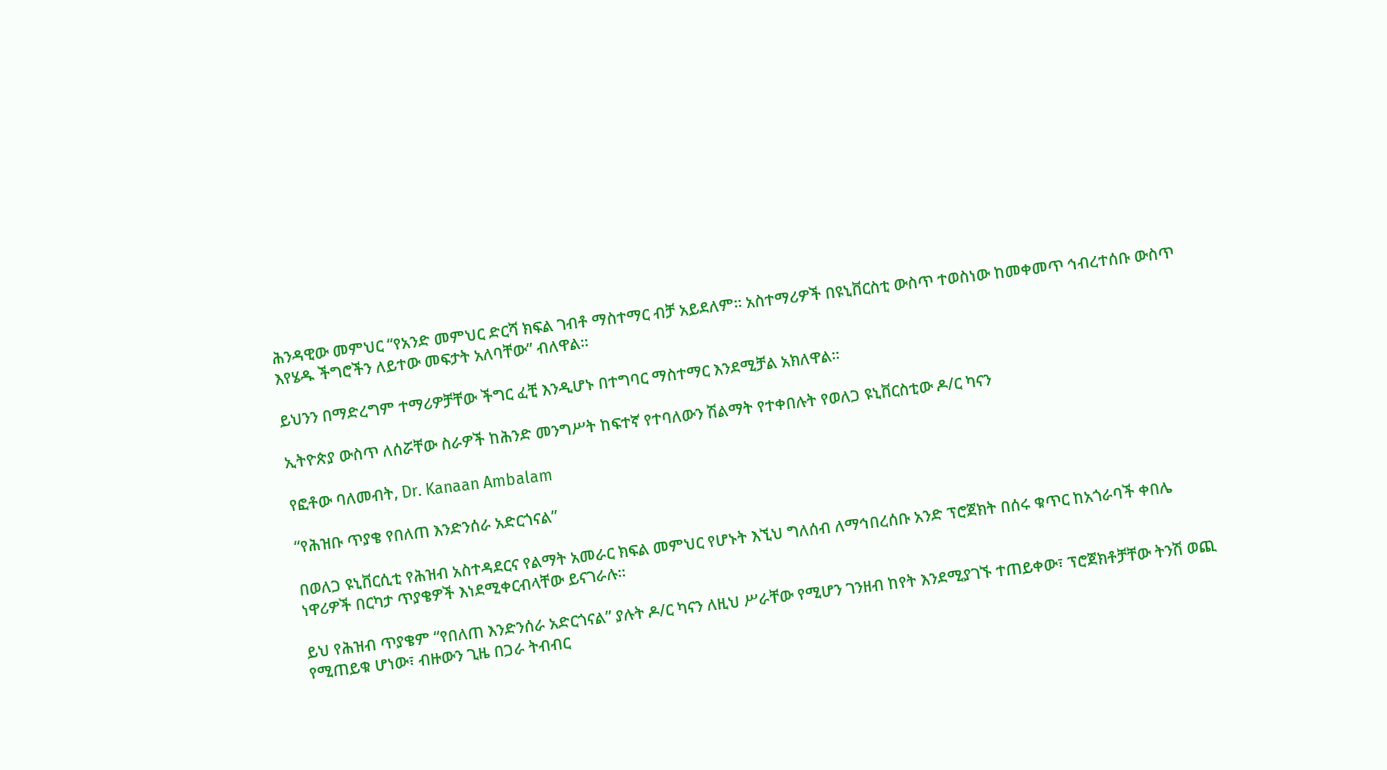ሕንዳዊው መምህር “የአንድ መምህር ድርሻ ክፍል ገብቶ ማስተማር ብቻ አይደለም። አስተማሪዎች በዩኒቨርስቲ ውስጥ ተወስነው ከመቀመጥ ኅብረተሰቡ ውስጥ እየሄዱ ችግሮችን ለይተው መፍታት አለባቸው” ብለዋል።

ይህንን በማድረግም ተማሪዎቻቸው ችግር ፈቺ እንዲሆኑ በተግባር ማስተማር እንደሚቻል አክለዋል።

ኢትዮጵያ ውስጥ ለሰሯቸው ስራዎች ከሕንድ መንግሥት ከፍተኛ የተባለውን ሽልማት የተቀበሉት የወለጋ ዩኒቨርስቲው ዶ/ር ካናን

የፎቶው ባለመብት, Dr. Kanaan Ambalam

“የሕዝቡ ጥያቄ የበለጠ እንድንሰራ አድርጎናል”

በወለጋ ዩኒቨርሲቲ የሕዝብ አስተዳደርና የልማት አመራር ክፍል መምህር የሆኑት እኚህ ግለሰብ ለማኅበረሰቡ አንድ ፕሮጀክት በሰሩ ቁጥር ከአጎራባች ቀበሌ ነዋሪዎች በርካታ ጥያቄዎች እነደሚቀርብላቸው ይናገራሉ።

ይህ የሕዝብ ጥያቄም “የበለጠ እንድንሰራ አድርጎናል” ያሉት ዶ/ር ካናን ለዚህ ሥራቸው የሚሆን ገንዘብ ከየት እንደሚያገኙ ተጠይቀው፣ ፕሮጀክቶቻቸው ትንሽ ወጪ የሚጠይቁ ሆነው፣ ብዙውን ጊዜ በጋራ ትብብር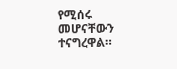የሚሰሩ መሆናቸውን ተናግረዋል።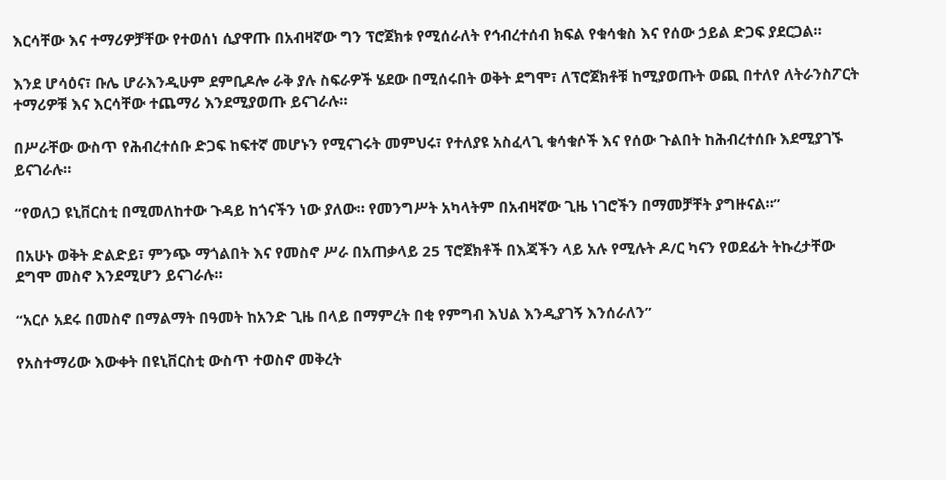እርሳቸው እና ተማሪዎቻቸው የተወሰነ ሲያዋጡ በአብዛኛው ግን ፕሮጀክቱ የሚሰራለት የኅብረተሰብ ክፍል የቁሳቁስ እና የሰው ኃይል ድጋፍ ያደርጋል።

እንደ ሆሳዕና፣ ቡሌ ሆራእንዲሁም ደምቢዶሎ ራቅ ያሉ ስፍራዎች ሄደው በሚሰሩበት ወቅት ደግሞ፣ ለፕሮጀክቶቹ ከሚያወጡት ወጪ በተለየ ለትራንስፖርት ተማሪዎቹ እና እርሳቸው ተጨማሪ እንደሚያወጡ ይናገራሉ።

በሥራቸው ውስጥ የሕብረተሰቡ ድጋፍ ከፍተኛ መሆኑን የሚናገሩት መምህሩ፣ የተለያዩ አስፈላጊ ቁሳቁሶች እና የሰው ጉልበት ከሕብረተሰቡ እደሚያገኙ ይናገራሉ።

“የወለጋ ዩኒቨርስቲ በሚመለከተው ጉዳይ ከጎናችን ነው ያለው። የመንግሥት አካላትም በአብዛኛው ጊዜ ነገሮችን በማመቻቸት ያግዙናል።”

በአሁኑ ወቅት ድልድይ፣ ምንጭ ማጎልበት እና የመስኖ ሥራ በአጠቃላይ 25 ፕሮጀክቶች በእጃችን ላይ አሉ የሚሉት ዶ/ር ካናን የወደፊት ትኩረታቸው ደግሞ መስኖ እንደሚሆን ይናገራሉ።

“አርሶ አደሩ በመስኖ በማልማት በዓመት ከአንድ ጊዜ በላይ በማምረት በቂ የምግብ እህል እንዲያገኝ እንሰራለን”

የአስተማሪው እውቀት በዩኒቨርስቲ ውስጥ ተወስኖ መቅረት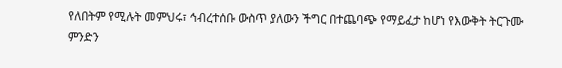የለበትም የሚሉት መምህሩ፣ ኅብረተሰቡ ውስጥ ያለውን ችግር በተጨባጭ የማይፈታ ከሆነ የእውቅት ትርጉሙ ምንድን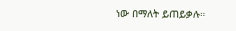ነው በማለት ይጠይቃሉ።